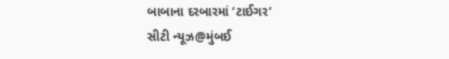બાબાના દરબારમાં ‘ટાઈગર’
સીટી ન્યૂઝ@મુંબઈ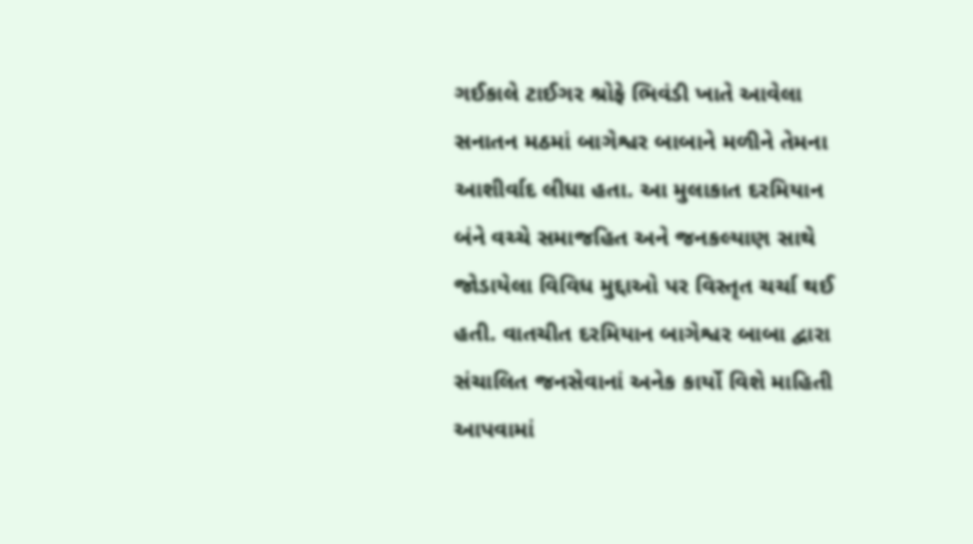ગઈકાલે ટાઈગર શ્રોફે ભિવંડી ખાતે આવેલા સનાતન મઠમાં બાગેશ્વર બાબાને મળીને તેમના આશીર્વાદ લીધા હતા. આ મુલાકાત દરમિયાન બંને વચ્ચે સમાજહિત અને જનકલ્યાણ સાથે જોડાયેલા વિવિધ મુદ્દાઓ પર વિસ્તૃત ચર્ચા થઈ હતી. વાતચીત દરમિયાન બાગેશ્વર બાબા દ્વારા સંચાલિત જનસેવાનાં અનેક કાર્યો વિશે માહિતી આપવામાં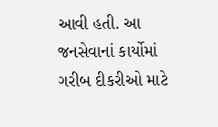આવી હતી. આ જનસેવાનાં કાર્યોમાં ગરીબ દીકરીઓ માટે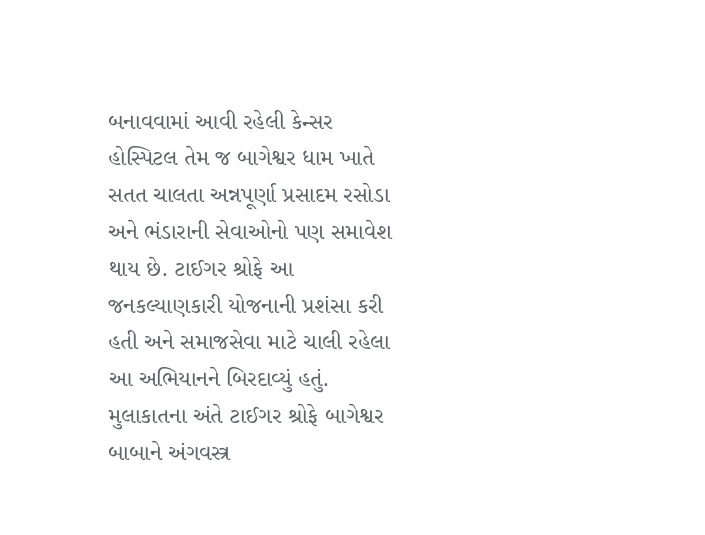બનાવવામાં આવી રહેલી કેન્સર હોસ્પિટલ તેમ જ બાગેશ્વર ધામ ખાતે સતત ચાલતા અન્નપૂર્ણા પ્રસાદમ રસોડા અને ભંડારાની સેવાઓનો પણ સમાવેશ થાય છે. ટાઈગર શ્રોફે આ જનકલ્યાણકારી યોજનાની પ્રશંસા કરી હતી અને સમાજસેવા માટે ચાલી રહેલા આ અભિયાનને બિરદાવ્યું હતું. મુલાકાતના અંતે ટાઈગર શ્રોફે બાગેશ્વર બાબાને અંગવસ્ત્ર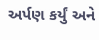અર્પણ કર્યું અને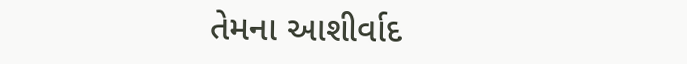તેમના આશીર્વાદ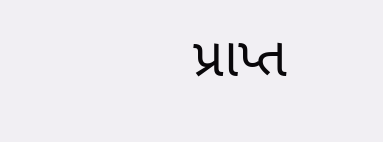પ્રાપ્ત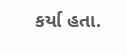કર્યા હતા.